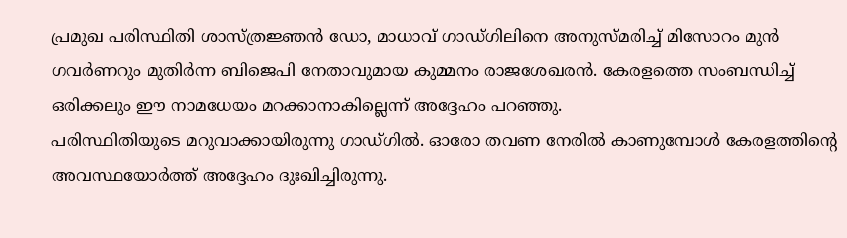പ്രമുഖ പരിസ്ഥിതി ശാസ്ത്രജ്ഞൻ ഡോ, മാധാവ് ഗാഡ്ഗിലിനെ അനുസ്മരിച്ച് മിസോറം മുൻ ഗവർണറും മുതിർന്ന ബിജെപി നേതാവുമായ കുമ്മനം രാജശേഖരൻ. കേരളത്തെ സംബന്ധിച്ച് ഒരിക്കലും ഈ നാമധേയം മറക്കാനാകില്ലെന്ന് അദ്ദേഹം പറഞ്ഞു.
പരിസ്ഥിതിയുടെ മറുവാക്കായിരുന്നു ഗാഡ്ഗിൽ. ഓരോ തവണ നേരിൽ കാണുമ്പോൾ കേരളത്തിന്റെ അവസ്ഥയോർത്ത് അദ്ദേഹം ദുഃഖിച്ചിരുന്നു.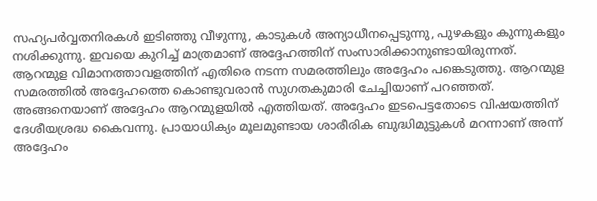സഹ്യപർവ്വതനിരകൾ ഇടിഞ്ഞു വീഴുന്നു, കാടുകൾ അന്യാധീനപ്പെടുന്നു, പുഴകളും കുന്നുകളും നശിക്കുന്നു. ഇവയെ കുറിച്ച് മാത്രമാണ് അദ്ദേഹത്തിന് സംസാരിക്കാനുണ്ടായിരുന്നത്.
ആറന്മുള വിമാനത്താവളത്തിന് എതിരെ നടന്ന സമരത്തിലും അദ്ദേഹം പങ്കെടുത്തു. ആറന്മുള സമരത്തിൽ അദ്ദേഹത്തെ കൊണ്ടുവരാൻ സുഗതകുമാരി ചേച്ചിയാണ് പറഞ്ഞത്. അങ്ങനെയാണ് അദ്ദേഹം ആറന്മുളയിൽ എത്തിയത്. അദ്ദേഹം ഇടപെട്ടതോടെ വിഷയത്തിന് ദേശീയശ്രദ്ധ കൈവന്നു. പ്രായാധിക്യം മൂലമുണ്ടായ ശാരീരിക ബുദ്ധിമുട്ടുകൾ മറന്നാണ് അന്ന് അദ്ദേഹം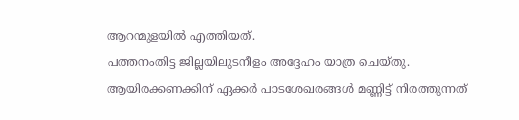ആറന്മുളയിൽ എത്തിയത്.
പത്തനംതിട്ട ജില്ലയിലുടനീളം അദ്ദേഹം യാത്ര ചെയ്തു. ആയിരക്കണക്കിന് ഏക്കർ പാടശേഖരങ്ങൾ മണ്ണിട്ട് നിരത്തുന്നത്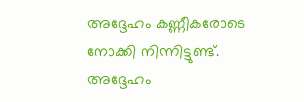അദ്ദേഹം കണ്ണീകരോടെ നോക്കി നിന്നിട്ടുണ്ട്. അദ്ദേഹം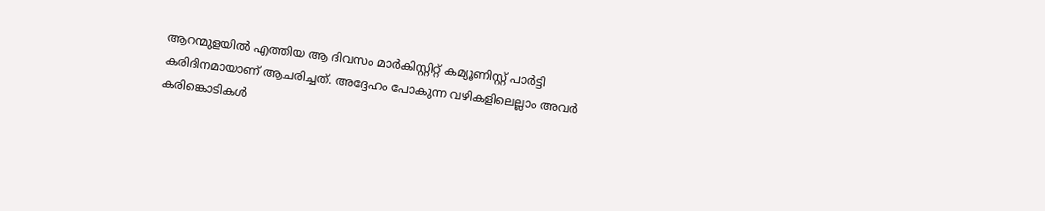ആറന്മുളയിൽ എത്തിയ ആ ദിവസം മാർകിസ്റ്റിറ്റ് കമ്യൂണിസ്റ്റ് പാർട്ടി കരിദിനമായാണ് ആചരിച്ചത്. അദ്ദേഹം പോകുന്ന വഴികളിലെല്ലാം അവർ കരിങ്കൊടികൾ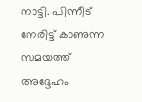നാട്ടി. പിന്നീട് നേരിട്ട് കാണുന്ന സമയത്ത് അദ്ദേഹം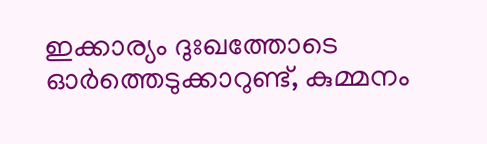ഇക്കാര്യം ദുഃഖത്തോടെ ഓർത്തെടുക്കാറുണ്ട്, കുമ്മനം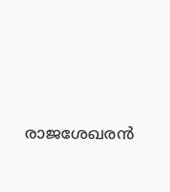രാജശേഖരൻ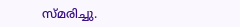സ്മരിച്ചു.